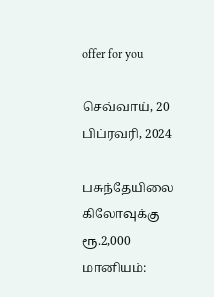offer for you

செவ்வாய், 20 பிப்ரவரி, 2024

பசுந்தேயிலை கிலோவுக்கு ரூ.2,000 மானியம்: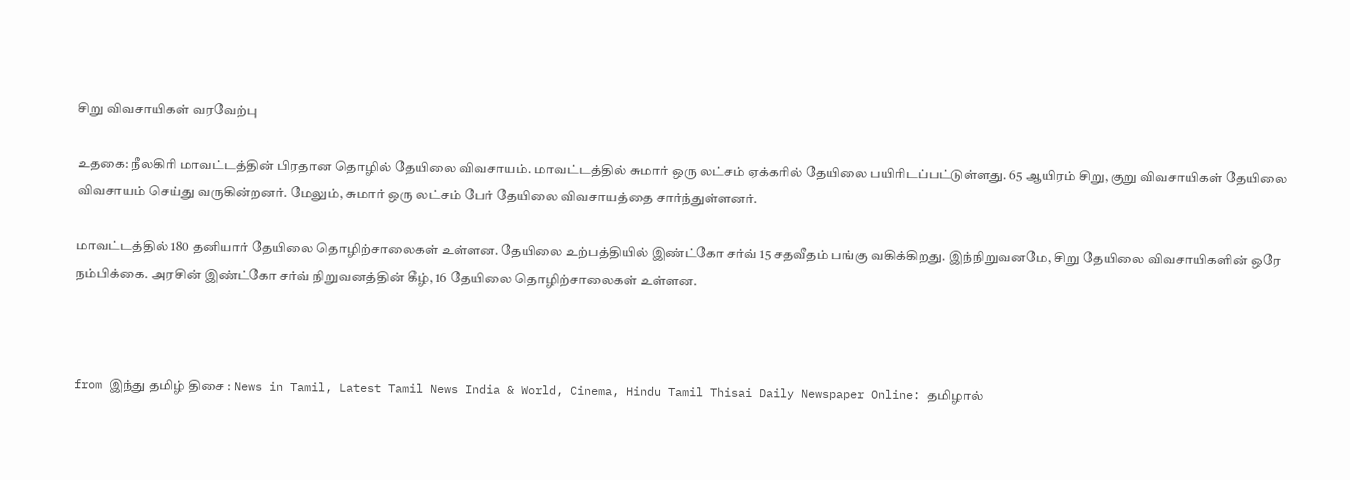சிறு விவசாயிகள் வரவேற்பு

உதகை: நீலகிரி மாவட்டத்தின் பிரதான தொழில் தேயிலை விவசாயம். மாவட்டத்தில் சுமார் ஒரு லட்சம் ஏக்கரில் தேயிலை பயிரிடப்பட்டுள்ளது. 65 ஆயிரம் சிறு, குறு விவசாயிகள் தேயிலை விவசாயம் செய்து வருகின்றனர். மேலும், சுமார் ஒரு லட்சம் பேர் தேயிலை விவசாயத்தை சார்ந்துள்ளனர்.

மாவட்டத்தில் 180 தனியார் தேயிலை தொழிற்சாலைகள் உள்ளன. தேயிலை உற்பத்தியில் இண்ட்கோ சர்வ் 15 சதவீதம் பங்கு வகிக்கிறது. இந்நிறுவனமே, சிறு தேயிலை விவசாயிகளின் ஒரே நம்பிக்கை. அரசின் இண்ட்கோ சர்வ் நிறுவனத்தின் கீழ், 16 தேயிலை தொழிற்சாலைகள் உள்ளன.



from இந்து தமிழ் திசை : News in Tamil, Latest Tamil News India & World, Cinema, Hindu Tamil Thisai Daily Newspaper Online: தமிழால்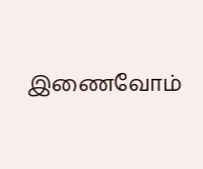இணைவோம்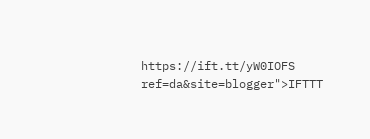https://ift.tt/yW0IOFS
ref=da&site=blogger">IFTTT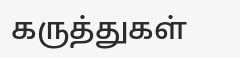கருத்துகள்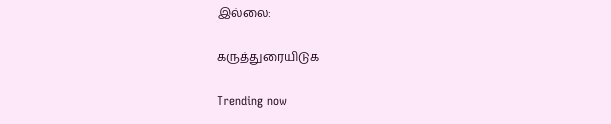இல்லை:

கருத்துரையிடுக

Trending now